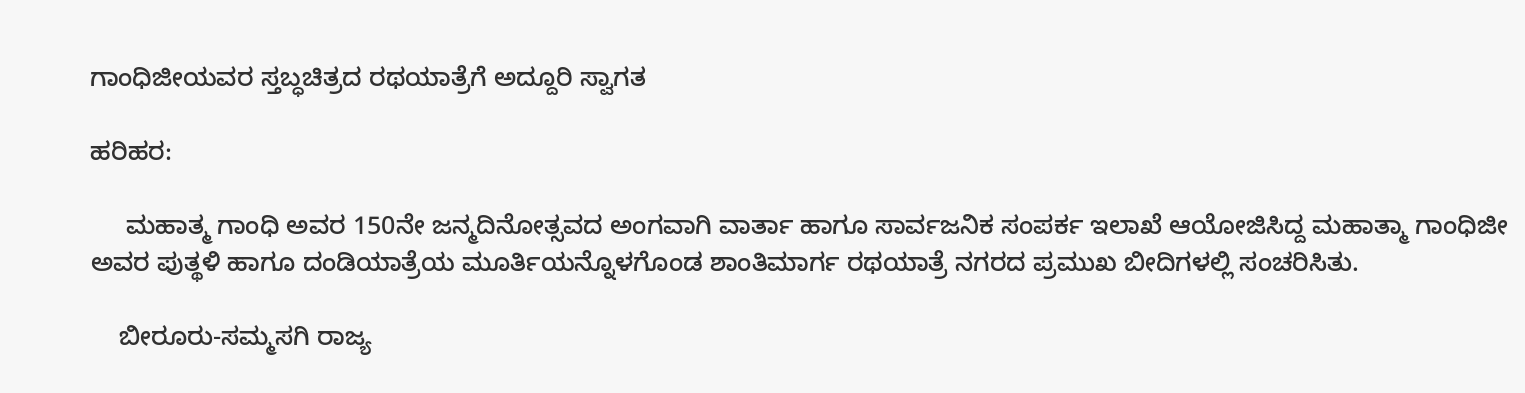ಗಾಂಧಿಜೀಯವರ ಸ್ತಬ್ಧಚಿತ್ರದ ರಥಯಾತ್ರೆಗೆ ಅದ್ದೂರಿ ಸ್ವಾಗತ

ಹರಿಹರ:

     ಮಹಾತ್ಮ ಗಾಂಧಿ ಅವರ 150ನೇ ಜನ್ಮದಿನೋತ್ಸವದ ಅಂಗವಾಗಿ ವಾರ್ತಾ ಹಾಗೂ ಸಾರ್ವಜನಿಕ ಸಂಪರ್ಕ ಇಲಾಖೆ ಆಯೋಜಿಸಿದ್ದ ಮಹಾತ್ಮಾ ಗಾಂಧಿಜೀ ಅವರ ಪುತ್ಥಳಿ ಹಾಗೂ ದಂಡಿಯಾತ್ರೆಯ ಮೂರ್ತಿಯನ್ನೊಳಗೊಂಡ ಶಾಂತಿಮಾರ್ಗ ರಥಯಾತ್ರೆ ನಗರದ ಪ್ರಮುಖ ಬೀದಿಗಳಲ್ಲಿ ಸಂಚರಿಸಿತು.

    ಬೀರೂರು-ಸಮ್ಮಸಗಿ ರಾಜ್ಯ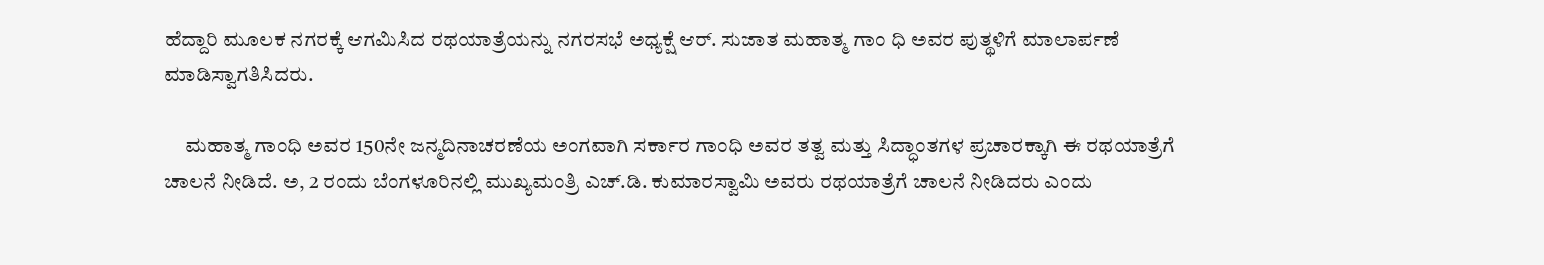ಹೆದ್ದಾರಿ ಮೂಲಕ ನಗರಕ್ಕೆ ಆಗಮಿಸಿದ ರಥಯಾತ್ರೆಯನ್ನು ನಗರಸಭೆ ಅಧ್ಯಕ್ಷೆ ಆರ್. ಸುಜಾತ ಮಹಾತ್ಮ ಗಾಂ ಧಿ ಅವರ ಪುತ್ಥಳಿಗೆ ಮಾಲಾರ್ಪಣೆ ಮಾಡಿಸ್ವಾಗತಿಸಿದರು.

     ಮಹಾತ್ಮ ಗಾಂಧಿ ಅವರ 150ನೇ ಜನ್ಮದಿನಾಚರಣೆಯ ಅಂಗವಾಗಿ ಸರ್ಕಾರ ಗಾಂಧಿ ಅವರ ತತ್ವ ಮತ್ತು ಸಿದ್ಧಾಂತಗಳ ಪ್ರಚಾರಕ್ಕಾಗಿ ಈ ರಥಯಾತ್ರೆಗೆ ಚಾಲನೆ ನೀಡಿದೆ. ಅ, 2 ರಂದು ಬೆಂಗಳೂರಿನಲ್ಲಿ ಮುಖ್ಯಮಂತ್ರಿ ಎಚ್.ಡಿ. ಕುಮಾರಸ್ವಾಮಿ ಅವರು ರಥಯಾತ್ರೆಗೆ ಚಾಲನೆ ನೀಡಿದರು ಎಂದು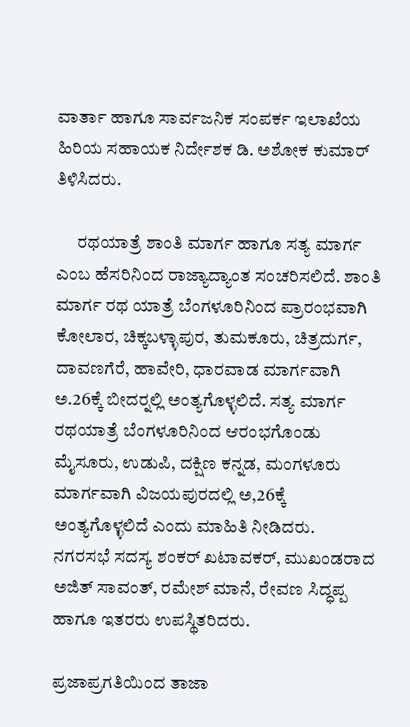ವಾರ್ತಾ ಹಾಗೂ ಸಾರ್ವಜನಿಕ ಸಂಪರ್ಕ ಇಲಾಖೆಯ ಹಿರಿಯ ಸಹಾಯಕ ನಿರ್ದೇಶಕ ಡಿ. ಅಶೋಕ ಕುಮಾರ್ ತಿಳಿಸಿದರು.

      ರಥಯಾತ್ರೆ ಶಾಂತಿ ಮಾರ್ಗ ಹಾಗೂ ಸತ್ಯ ಮಾರ್ಗ ಎಂಬ ಹೆಸರಿನಿಂದ ರಾಜ್ಯಾದ್ಯಾಂತ ಸಂಚರಿಸಲಿದೆ. ಶಾಂತಿ ಮಾರ್ಗ ರಥ ಯಾತ್ರೆ ಬೆಂಗಳೂರಿನಿಂದ ಪ್ರಾರಂಭವಾಗಿ ಕೋಲಾರ, ಚಿಕ್ಕಬಳ್ಳಾಪುರ, ತುಮಕೂರು, ಚಿತ್ರದುರ್ಗ, ದಾವಣಗೆರೆ, ಹಾವೇರಿ, ಧಾರವಾಡ ಮಾರ್ಗವಾಗಿ ಅ.26ಕ್ಕೆ ಬೀದರ್‍ನಲ್ಲಿ ಅಂತ್ಯಗೊಳ್ಳಲಿದೆ. ಸತ್ಯ ಮಾರ್ಗ ರಥಯಾತ್ರೆ ಬೆಂಗಳೂರಿನಿಂದ ಆರಂಭಗೊಂಡು ಮೈಸೂರು, ಉಡುಪಿ, ದಕ್ಷಿಣ ಕನ್ನಡ, ಮಂಗಳೂರು ಮಾರ್ಗವಾಗಿ ವಿಜಯಪುರದಲ್ಲಿ ಅ,26ಕ್ಕೆ ಅಂತ್ಯಗೊಳ್ಳಲಿದೆ ಎಂದು ಮಾಹಿತಿ ನೀಡಿದರು.
ನಗರಸಭೆ ಸದಸ್ಯ ಶಂಕರ್ ಖಟಾವಕರ್, ಮುಖಂಡರಾದ ಅಜಿತ್ ಸಾವಂತ್, ರಮೇಶ್ ಮಾನೆ, ರೇವಣ ಸಿದ್ಧಪ್ಪ ಹಾಗೂ ಇತರರು ಉಪಸ್ಥಿತರಿದರು.

ಪ್ರಜಾಪ್ರಗತಿಯಿಂದ ತಾಜಾ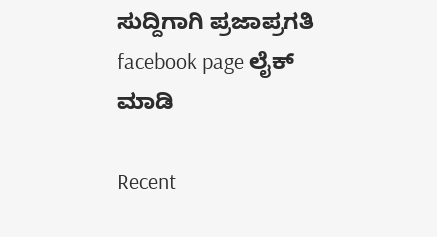ಸುದ್ದಿಗಾಗಿ ಪ್ರಜಾಪ್ರಗತಿ facebook page ಲೈಕ್ ಮಾಡಿ

Recent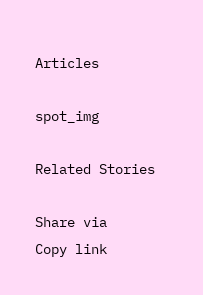Articles

spot_img

Related Stories

Share via
Copy link